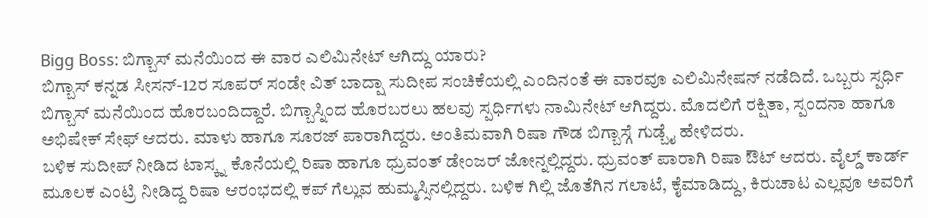Bigg Boss: ಬಿಗ್ಬಾಸ್ ಮನೆಯಿಂದ ಈ ವಾರ ಎಲಿಮಿನೇಟ್ ಆಗಿದ್ದು ಯಾರು?
ಬಿಗ್ಬಾಸ್ ಕನ್ನಡ ಸೀಸನ್-12ರ ಸೂಪರ್ ಸಂಡೇ ವಿತ್ ಬಾದ್ಷಾ ಸುದೀಪ ಸಂಚಿಕೆಯಲ್ಲಿ ಎಂದಿನಂತೆ ಈ ವಾರವೂ ಎಲಿಮಿನೇಷನ್ ನಡೆದಿದೆ. ಒಬ್ಬರು ಸ್ಪರ್ಧಿ ಬಿಗ್ಬಾಸ್ ಮನೆಯಿಂದ ಹೊರಬಂದಿದ್ದಾರೆ. ಬಿಗ್ಬಾಸ್ನಿಂದ ಹೊರಬರಲು ಹಲವು ಸ್ಪರ್ಧಿಗಳು ನಾಮಿನೇಟ್ ಆಗಿದ್ದರು. ಮೊದಲಿಗೆ ರಕ್ಷಿತಾ, ಸ್ಪಂದನಾ ಹಾಗೂ ಅಭಿಷೇಕ್ ಸೇಫ್ ಆದರು. ಮಾಳು ಹಾಗೂ ಸೂರಜ್ ಪಾರಾಗಿದ್ದರು. ಅಂತಿಮವಾಗಿ ರಿಷಾ ಗೌಡ ಬಿಗ್ಬಾಸ್ಗೆ ಗುಡ್ಬೈ ಹೇಳಿದರು.
ಬಳಿಕ ಸುದೀಪ್ ನೀಡಿದ ಟಾಸ್ಕ್ನ ಕೊನೆಯಲ್ಲಿ ರಿಷಾ ಹಾಗೂ ಧ್ರುವಂತ್ ಡೇಂಜರ್ ಜೋನ್ನಲ್ಲಿದ್ದರು. ಧ್ರುವಂತ್ ಪಾರಾಗಿ ರಿಷಾ ಔಟ್ ಆದರು. ವೈಲ್ಡ್ ಕಾರ್ಡ್ ಮೂಲಕ ಎಂಟ್ರಿ ನೀಡಿದ್ದ ರಿಷಾ ಆರಂಭದಲ್ಲಿ ಕಪ್ ಗೆಲ್ಲುವ ಹುಮ್ಮಸ್ಸಿನಲ್ಲಿದ್ದರು. ಬಳಿಕ ಗಿಲ್ಲಿ ಜೊತೆಗಿನ ಗಲಾಟೆ, ಕೈಮಾಡಿದ್ದು, ಕಿರುಚಾಟ ಎಲ್ಲವೂ ಅವರಿಗೆ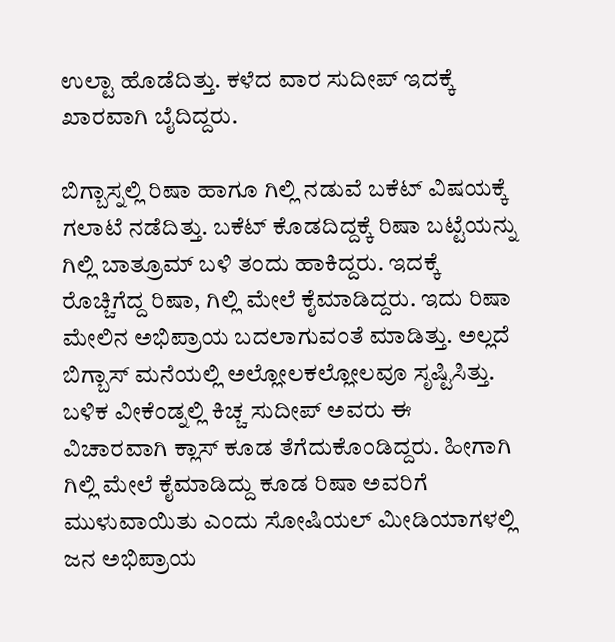ಉಲ್ಟಾ ಹೊಡೆದಿತ್ತು. ಕಳೆದ ವಾರ ಸುದೀಪ್ ಇದಕ್ಕೆ ಖಾರವಾಗಿ ಬೈದಿದ್ದರು.

ಬಿಗ್ಬಾಸ್ನಲ್ಲಿ ರಿಷಾ ಹಾಗೂ ಗಿಲ್ಲಿ ನಡುವೆ ಬಕೆಟ್ ವಿಷಯಕ್ಕೆ ಗಲಾಟೆ ನಡೆದಿತ್ತು. ಬಕೆಟ್ ಕೊಡದಿದ್ದಕ್ಕೆ ರಿಷಾ ಬಟ್ಟೆಯನ್ನು ಗಿಲ್ಲಿ ಬಾತ್ರೂಮ್ ಬಳಿ ತಂದು ಹಾಕಿದ್ದರು. ಇದಕ್ಕೆ ರೊಚ್ಚಿಗೆದ್ದ ರಿಷಾ, ಗಿಲ್ಲಿ ಮೇಲೆ ಕೈಮಾಡಿದ್ದರು. ಇದು ರಿಷಾ ಮೇಲಿನ ಅಭಿಪ್ರಾಯ ಬದಲಾಗುವಂತೆ ಮಾಡಿತ್ತು. ಅಲ್ಲದೆ ಬಿಗ್ಬಾಸ್ ಮನೆಯಲ್ಲಿ ಅಲ್ಲೋಲಕಲ್ಲೋಲವೂ ಸೃಷ್ಟಿಸಿತ್ತು. ಬಳಿಕ ವೀಕೆಂಡ್ನಲ್ಲಿ ಕಿಚ್ಚ ಸುದೀಪ್ ಅವರು ಈ ವಿಚಾರವಾಗಿ ಕ್ಲಾಸ್ ಕೂಡ ತೆಗೆದುಕೊಂಡಿದ್ದರು. ಹೀಗಾಗಿ ಗಿಲ್ಲಿ ಮೇಲೆ ಕೈಮಾಡಿದ್ದು ಕೂಡ ರಿಷಾ ಅವರಿಗೆ ಮುಳುವಾಯಿತು ಎಂದು ಸೋಷಿಯಲ್ ಮೀಡಿಯಾಗಳಲ್ಲಿ ಜನ ಅಭಿಪ್ರಾಯ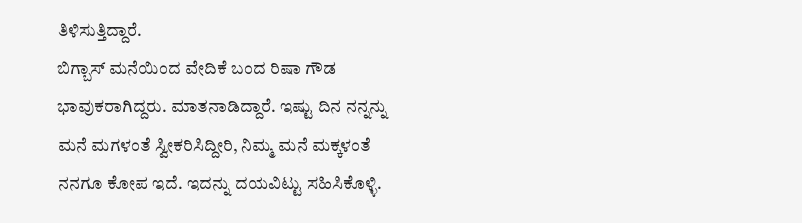ತಿಳಿಸುತ್ತಿದ್ದಾರೆ.
ಬಿಗ್ಬಾಸ್ ಮನೆಯಿಂದ ವೇದಿಕೆ ಬಂದ ರಿಷಾ ಗೌಡ ಭಾವುಕರಾಗಿದ್ದರು. ಮಾತನಾಡಿದ್ದಾರೆ. ಇಷ್ಟು ದಿನ ನನ್ನನ್ನು ಮನೆ ಮಗಳಂತೆ ಸ್ವೀಕರಿಸಿದ್ದೀರಿ, ನಿಮ್ಮ ಮನೆ ಮಕ್ಕಳಂತೆ ನನಗೂ ಕೋಪ ಇದೆ. ಇದನ್ನು ದಯವಿಟ್ಟು ಸಹಿಸಿಕೊಳ್ಳಿ.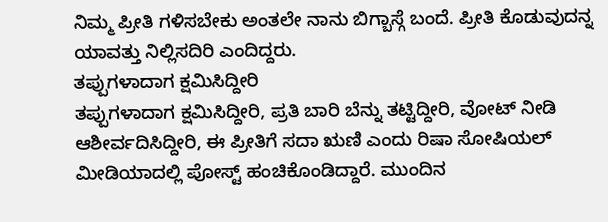ನಿಮ್ಮ ಪ್ರೀತಿ ಗಳಿಸಬೇಕು ಅಂತಲೇ ನಾನು ಬಿಗ್ಬಾಸ್ಗೆ ಬಂದೆ. ಪ್ರೀತಿ ಕೊಡುವುದನ್ನ ಯಾವತ್ತು ನಿಲ್ಲಿಸದಿರಿ ಎಂದಿದ್ದರು.
ತಪ್ಪುಗಳಾದಾಗ ಕ್ಷಮಿಸಿದ್ದೀರಿ
ತಪ್ಪುಗಳಾದಾಗ ಕ್ಷಮಿಸಿದ್ದೀರಿ, ಪ್ರತಿ ಬಾರಿ ಬೆನ್ನು ತಟ್ಟಿದ್ದೀರಿ, ವೋಟ್ ನೀಡಿ ಆಶೀರ್ವದಿಸಿದ್ದೀರಿ, ಈ ಪ್ರೀತಿಗೆ ಸದಾ ಋಣಿ ಎಂದು ರಿಷಾ ಸೋಷಿಯಲ್ ಮೀಡಿಯಾದಲ್ಲಿ ಪೋಸ್ಟ್ ಹಂಚಿಕೊಂಡಿದ್ದಾರೆ. ಮುಂದಿನ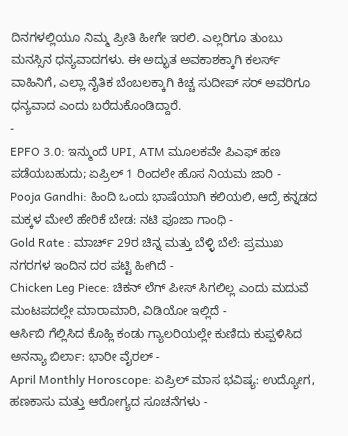ದಿನಗಳಲ್ಲಿಯೂ ನಿಮ್ಮ ಪ್ರೀತಿ ಹೀಗೇ ಇರಲಿ. ಎಲ್ಲರಿಗೂ ತುಂಬು ಮನಸ್ಸಿನ ಧನ್ಯವಾದಗಳು. ಈ ಅದ್ಭುತ ಅವಕಾಶಕ್ಕಾಗಿ ಕಲರ್ಸ್ ವಾಹಿನಿಗೆ, ಎಲ್ಲಾ ನೈತಿಕ ಬೆಂಬಲಕ್ಕಾಗಿ ಕಿಚ್ಚ ಸುದೀಪ್ ಸರ್ ಅವರಿಗೂ ಧನ್ಯವಾದ ಎಂದು ಬರೆದುಕೊಂಡಿದ್ದಾರೆ.
-
EPFO 3.0: ಇನ್ಮುಂದೆ UPI, ATM ಮೂಲಕವೇ ಪಿಎಫ್ ಹಣ ಪಡೆಯಬಹುದು; ಏಪ್ರಿಲ್ 1 ರಿಂದಲೇ ಹೊಸ ನಿಯಮ ಜಾರಿ -
Pooja Gandhi: ಹಿಂದಿ ಒಂದು ಭಾಷೆಯಾಗಿ ಕಲಿಯಲಿ, ಆದ್ರೆ ಕನ್ನಡದ ಮಕ್ಕಳ ಮೇಲೆ ಹೇರಿಕೆ ಬೇಡ: ನಟಿ ಪೂಜಾ ಗಾಂಧಿ -
Gold Rate : ಮಾರ್ಚ್ 29ರ ಚಿನ್ನ ಮತ್ತು ಬೆಳ್ಳಿ ಬೆಲೆ: ಪ್ರಮುಖ ನಗರಗಳ ಇಂದಿನ ದರ ಪಟ್ಟಿ ಹೀಗಿದೆ -
Chicken Leg Piece: ಚಿಕನ್ ಲೆಗ್ ಪೀಸ್ ಸಿಗಲಿಲ್ಲ ಎಂದು ಮದುವೆ ಮಂಟಪದಲ್ಲೇ ಮಾರಾಮಾರಿ, ವಿಡಿಯೋ ಇಲ್ಲಿದೆ -
ಆರ್ಸಿಬಿ ಗೆಲ್ಲಿಸಿದ ಕೊಹ್ಲಿ ಕಂಡು ಗ್ಯಾಲರಿಯಲ್ಲೇ ಕುಣಿದು ಕುಪ್ಪಳಿಸಿದ ಅನನ್ಯಾ ಬಿರ್ಲಾ: ಭಾರೀ ವೈರಲ್ -
April Monthly Horoscope: ಏಪ್ರಿಲ್ ಮಾಸ ಭವಿಷ್ಯ: ಉದ್ಯೋಗ, ಹಣಕಾಸು ಮತ್ತು ಆರೋಗ್ಯದ ಸೂಚನೆಗಳು -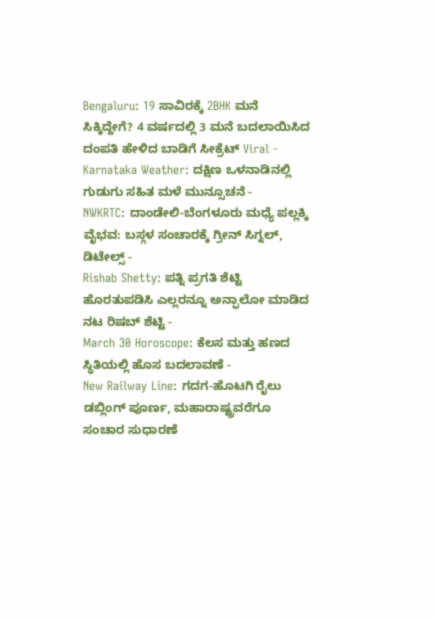Bengaluru: 19 ಸಾವಿರಕ್ಕೆ 2BHK ಮನೆ ಸಿಕ್ಕಿದ್ದೇಗೆ? 4 ವರ್ಷದಲ್ಲಿ 3 ಮನೆ ಬದಲಾಯಿಸಿದ ದಂಪತಿ ಹೇಳಿದ ಬಾಡಿಗೆ ಸೀಕ್ರೆಟ್ Viral -
Karnataka Weather: ದಕ್ಷಿಣ ಒಳನಾಡಿನಲ್ಲಿ ಗುಡುಗು ಸಹಿತ ಮಳೆ ಮುನ್ಸೂಚನೆ -
NWKRTC: ದಾಂಡೇಲಿ-ಬೆಂಗಳೂರು ಮಧ್ಯೆ ಪಲ್ಲಕ್ಕಿ ವೈಭವ: ಬಸ್ಗಳ ಸಂಚಾರಕ್ಕೆ ಗ್ರೀನ್ ಸಿಗ್ನಲ್, ಡಿಟೇಲ್ಸ್ -
Rishab Shetty: ಪತ್ನಿ ಪ್ರಗತಿ ಶೆಟ್ಟಿ ಹೊರತುಪಡಿಸಿ ಎಲ್ಲರನ್ನೂ ಅನ್ಫಾಲೋ ಮಾಡಿದ ನಟ ರಿಷಬ್ ಶೆಟ್ಟಿ -
March 30 Horoscope: ಕೆಲಸ ಮತ್ತು ಹಣದ ಸ್ಥಿತಿಯಲ್ಲಿ ಹೊಸ ಬದಲಾವಣೆ -
New Railway Line: ಗದಗ-ಹೊಟಗಿ ರೈಲು ಡಬ್ಲಿಂಗ್ ಪೂರ್ಣ, ಮಹಾರಾಷ್ಟ್ರವರೆಗೂ ಸಂಚಾರ ಸುಧಾರಣೆ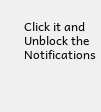Click it and Unblock the Notifications